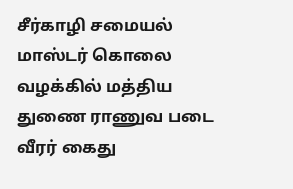சீர்காழி சமையல் மாஸ்டர் கொலை வழக்கில் மத்திய துணை ராணுவ படை வீரர் கைது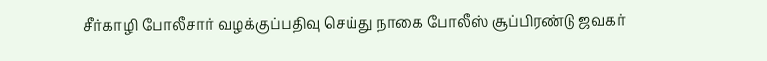சீர்காழி போலீசார் வழக்குப்பதிவு செய்து நாகை போலீஸ் சூப்பிரண்டு ஜவகர்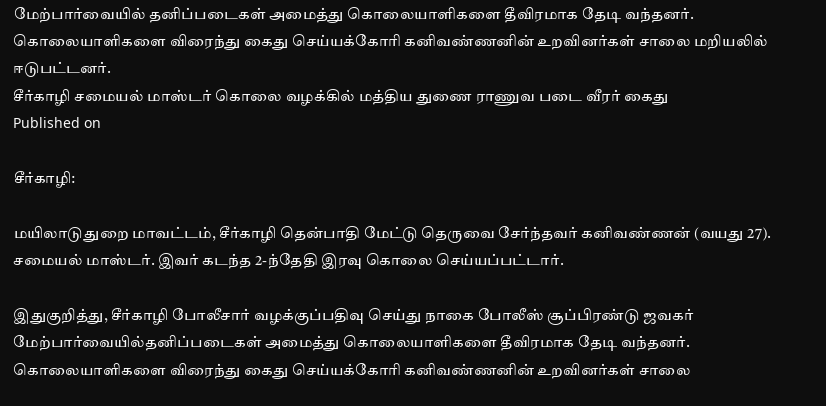மேற்பார்வையில் தனிப்படைகள் அமைத்து கொலையாளிகளை தீவிரமாக தேடி வந்தனர். கொலையாளிகளை விரைந்து கைது செய்யக்கோரி கனிவண்ணனின் உறவினர்கள் சாலை மறியலில் ஈடுபட்டனர்.
சீர்காழி சமையல் மாஸ்டர் கொலை வழக்கில் மத்திய துணை ராணுவ படை வீரர் கைது
Published on

சீர்காழி:

மயிலாடுதுறை மாவட்டம், சீர்காழி தென்பாதி மேட்டு தெருவை சேர்ந்தவர் கனிவண்ணன் (வயது 27). சமையல் மாஸ்டர். இவர் கடந்த 2-ந்தேதி இரவு கொலை செய்யப்பட்டார்.

இதுகுறித்து, சீர்காழி போலீசார் வழக்குப்பதிவு செய்து நாகை போலீஸ் சூப்பிரண்டு ஜவகர் மேற்பார்வையில்தனிப்படைகள் அமைத்து கொலையாளிகளை தீவிரமாக தேடி வந்தனர். கொலையாளிகளை விரைந்து கைது செய்யக்கோரி கனிவண்ணனின் உறவினர்கள் சாலை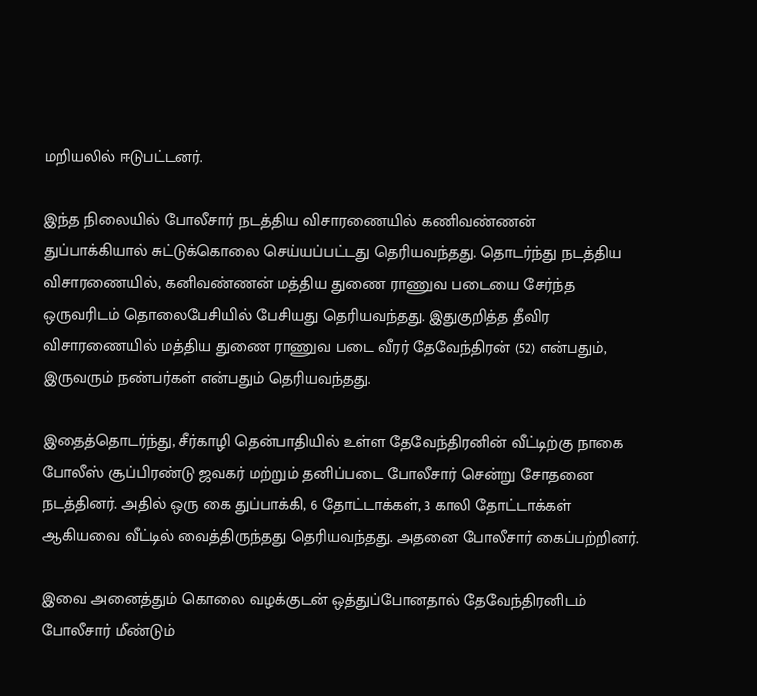மறியலில் ஈடுபட்டனர்.

இந்த நிலையில் போலீசார் நடத்திய விசாரணையில் கணிவண்ணன் துப்பாக்கியால் சுட்டுக்கொலை செய்யப்பட்டது தெரியவந்தது. தொடர்ந்து நடத்திய விசாரணையில், கனிவண்ணன் மத்திய துணை ராணுவ படையை சேர்ந்த ஒருவரிடம் தொலைபேசியில் பேசியது தெரியவந்தது. இதுகுறித்த தீவிர விசாரணையில் மத்திய துணை ராணுவ படை வீரர் தேவேந்திரன் (52) என்பதும், இருவரும் நண்பர்கள் என்பதும் தெரியவந்தது.

இதைத்தொடர்ந்து, சீர்காழி தென்பாதியில் உள்ள தேவேந்திரனின் வீட்டிற்கு நாகை போலீஸ் சூப்பிரண்டு ஜவகர் மற்றும் தனிப்படை போலீசார் சென்று சோதனை நடத்தினர். அதில் ஒரு கை துப்பாக்கி, 6 தோட்டாக்கள், 3 காலி தோட்டாக்கள் ஆகியவை வீட்டில் வைத்திருந்தது தெரியவந்தது. அதனை போலீசார் கைப்பற்றினர்.

இவை அனைத்தும் கொலை வழக்குடன் ஒத்துப்போனதால் தேவேந்திரனிடம் போலீசார் மீண்டும்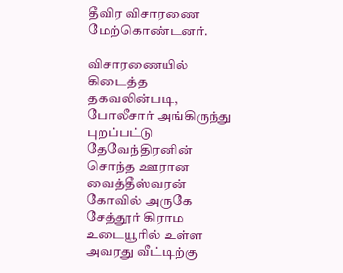தீவிர விசாரணை மேற்கொண்டனர்.

விசாரணையில் கிடைத்த தகவலின்படி, போலீசார் அங்கிருந்து புறப்பட்டு தேவேந்திரனின் சொந்த ஊரான வைத்தீஸ்வரன் கோவில் அருகே சேத்தூர் கிராம உடையூரில் உள்ள அவரது வீட்டிற்கு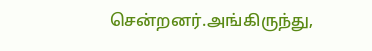சென்றனர்.அங்கிருந்து,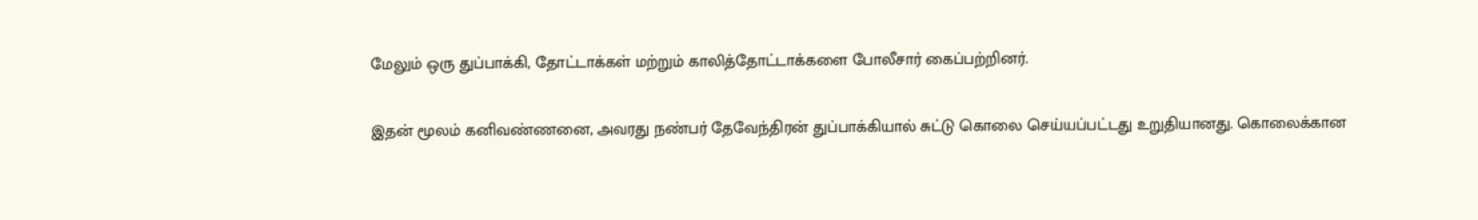மேலும் ஒரு துப்பாக்கி, தோட்டாக்கள் மற்றும் காலித்தோட்டாக்களை போலீசார் கைப்பற்றினர்.

இதன் மூலம் கனிவண்ணனை, அவரது நண்பர் தேவேந்திரன் துப்பாக்கியால் சுட்டு கொலை செய்யப்பட்டது உறுதியானது. கொலைக்கான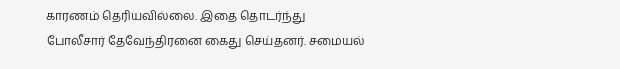காரணம் தெரியவில்லை. இதை தொடர்ந்து போலீசார் தேவேந்திரனை கைது செய்தனர். சமையல்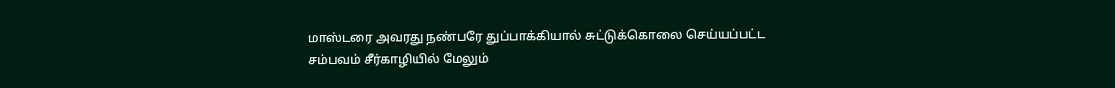மாஸ்டரை அவரது நண்பரே துப்பாக்கியால் சுட்டுக்கொலை செய்யப்பட்ட சம்பவம் சீர்காழியில் மேலும்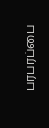பரபரப்பை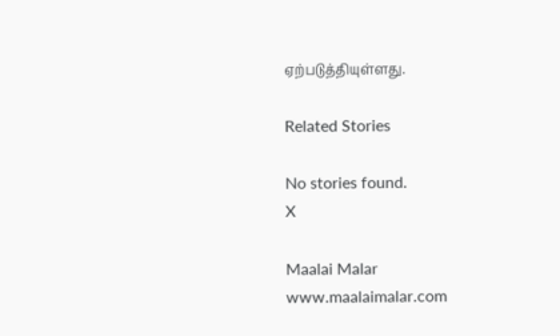ஏற்படுத்தியுள்ளது.

Related Stories

No stories found.
X

Maalai Malar
www.maalaimalar.com